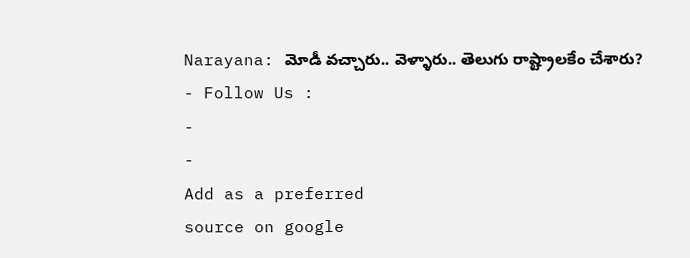Narayana: మోడీ వచ్చారు.. వెళ్ళారు.. తెలుగు రాష్ట్రాలకేం చేశారు?
- Follow Us :
-
-
Add as a preferred
source on google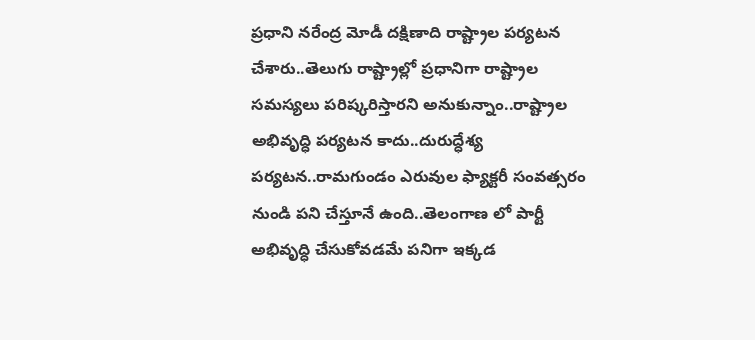ప్రధాని నరేంద్ర మోడీ దక్షిణాది రాష్ట్రాల పర్యటన చేశారు..తెలుగు రాష్ట్రాల్లో ప్రధానిగా రాష్ట్రాల సమస్యలు పరిష్కరిస్తారని అనుకున్నాం..రాష్ట్రాల అభివృద్ధి పర్యటన కాదు..దురుద్ధేశ్య పర్యటన..రామగుండం ఎరువుల ఫ్యాక్టరీ సంవత్సరం నుండి పని చేస్తూనే ఉంది..తెలంగాణ లో పార్టీ అభివృద్ధి చేసుకోవడమే పనిగా ఇక్కడ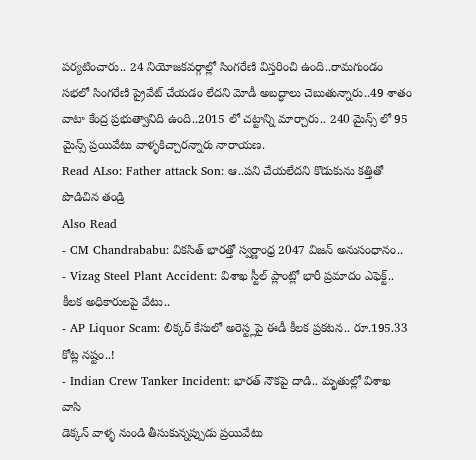పర్యటించారు.. 24 నియోజకవర్గాల్లో సింగరేణి విస్తరించి ఉంది..రామగుండం సభలో సింగరేణి ప్రైవేట్ చేయడం లేదని మోడీ అబద్ధాలు చెబుతున్నారు..49 శాతం వాటా కేంద్ర ప్రభుత్వానిది ఉంది..2015 లో చట్టాన్ని మార్చారు.. 240 మైన్స్ లో 95 మైన్స్ ప్రయివేటు వాళ్ళకిచ్చారన్నారు నారాయణ.
Read ALso: Father attack Son: ఆ..పని చేయలేదని కొడుకును కత్తితో పొడిచిన తండ్రి
Also Read
- CM Chandrababu: వికసిత్ భారత్తో స్వర్ణాంధ్ర 2047 విజన్ అనుసంధానం..
- Vizag Steel Plant Accident: విశాఖ స్టీల్ ప్లాంట్లో భారీ ప్రమాదం ఎఫెక్ట్.. కీలక అధికారులపై వేటు..
- AP Liquor Scam: లిక్కర్ కేసులో అరెస్ట్లపై ఈడీ కీలక ప్రకటన.. రూ.195.33 కోట్ల నష్టం..!
- Indian Crew Tanker Incident: భారత్ నౌకపై దాడి.. మృతుల్లో విశాఖ వాసి
డెక్కన్ వాళ్ళ నుండి తీసుకున్నప్పుడు ప్రయివేటు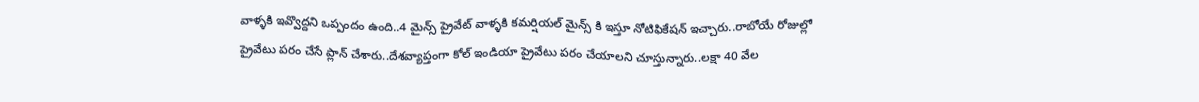వాళ్ళకి ఇవ్వొద్దని ఒప్పందం ఉంది..4 మైన్స్ ప్రైవేట్ వాళ్ళకి కమర్షియల్ మైన్స్ కి ఇస్తూ నోటిఫికేషన్ ఇచ్చారు..రాబోయే రోజుల్లో ప్రైవేటు పరం చేసే ప్లాన్ చేశారు..దేశవ్యాప్తంగా కోల్ ఇండియా ప్రైవేటు పరం చేయాలని చూస్తున్నారు..లక్షా 40 వేల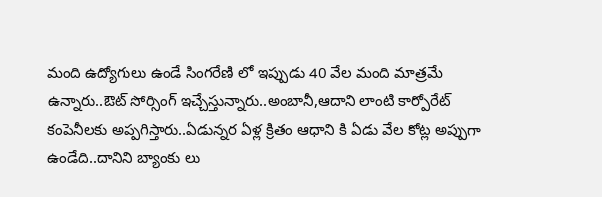మంది ఉద్యోగులు ఉండే సింగరేణి లో ఇప్పుడు 40 వేల మంది మాత్రమే ఉన్నారు..ఔట్ సోర్సింగ్ ఇచ్చేస్తున్నారు..అంబానీ,ఆదాని లాంటి కార్పోరేట్ కంపెనీలకు అప్పగిస్తారు..ఏడున్నర ఏళ్ల క్రితం ఆధాని కి ఏడు వేల కోట్ల అప్పుగా ఉండేది..దానిని బ్యాంకు లు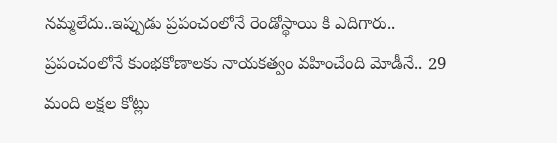నమ్మలేదు..ఇప్పుడు ప్రపంచంలోనే రెండోస్థాయి కి ఎదిగారు..
ప్రపంచంలోనే కుంభకోణాలకు నాయకత్వం వహించేంది మోడీనే.. 29 మంది లక్షల కోట్లు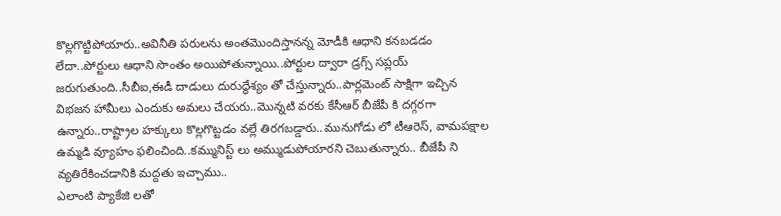కొల్లగొట్టిపోయారు..అవినీతి పరులను అంతమొందిస్తానన్న మోడీకి ఆధాని కనబడడం లేదా..పోర్టులు ఆధాని సొంతం అయిపోతున్నాయి..పోర్టుల ద్వారా డ్రగ్స్ సప్లయ్ జరుగుతుంది..సీబీఐ,ఈడీ దాడులు దురుద్ధేశ్యం తో చేస్తున్నారు..పార్లమెంట్ సాక్షిగా ఇచ్చిన విభజన హామీలు ఎందుకు అమలు చేయరు..మొన్నటి వరకు కేసీఆర్ బీజేపీ కి దగ్గరగా ఉన్నారు..రాష్ట్రాల హక్కులు కొల్లగొట్టడం వల్లే తిరగబడ్డారు..మునుగోడు లో టీఆరెస్, వామపక్షాల ఉమ్మడి వ్యూహం ఫలించింది..కమ్మునిస్ట్ లు అమ్ముడుపోయారని చెబుతున్నారు.. బీజేపీ ని వ్యతిరేకించడానికి మద్దతు ఇచ్చాము..
ఎలాంటి ప్యాకేజి లతో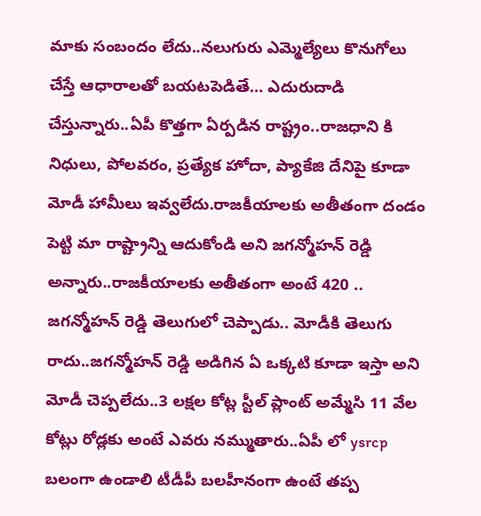మాకు సంబందం లేదు..నలుగురు ఎమ్మెల్యేలు కొనుగోలు చేస్తే ఆధారాలతో బయటపెడితే… ఎదురుదాడి చేస్తున్నారు..ఏపీ కొత్తగా ఏర్పడిన రాష్ట్రం..రాజధాని కి నిధులు, పోలవరం, ప్రత్యేక హోదా, ప్యాకేజి దేనిపై కూడా మోడీ హామీలు ఇవ్వలేదు.రాజకీయాలకు అతీతంగా దండం పెట్టి మా రాష్ట్రాన్ని ఆదుకోండి అని జగన్మోహన్ రెడ్డి అన్నారు..రాజకీయాలకు అతీతంగా అంటే 420 ..
జగన్మోహన్ రెడ్డి తెలుగులో చెప్పాడు.. మోడీకి తెలుగు రాదు..జగన్మోహన్ రెడ్డి అడిగిన ఏ ఒక్కటి కూడా ఇస్తా అని మోడీ చెప్పలేదు..3 లక్షల కోట్ల స్టీల్ ప్లాంట్ అమ్మేసి 11 వేల కోట్లు రోడ్లకు అంటే ఎవరు నమ్ముతారు..ఏపీ లో ysrcp బలంగా ఉండాలి టీడీపీ బలహీనంగా ఉంటే తప్ప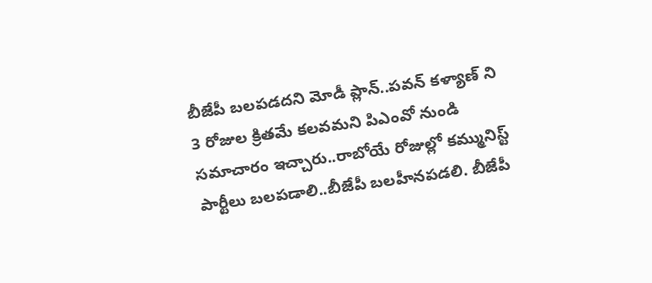బీజేపీ బలపడదని మోడీ ప్లాన్..పవన్ కళ్యాణ్ ని 3 రోజుల క్రితమే కలవమని పిఎంవో నుండి సమాచారం ఇచ్చారు..రాబోయే రోజుల్లో కమ్మునిస్ట్ పార్టీలు బలపడాలి..బీజేపీ బలహీనపడలి. బీజేపీ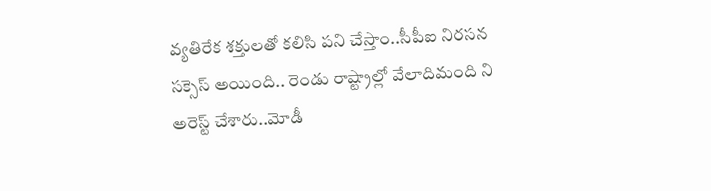వ్యతిరేక శక్తులతో కలిసి పని చేస్తాం..సీపీఐ నిరసన సక్సెస్ అయింది.. రెండు రాష్ట్రాల్లో వేలాదిమంది ని అరెస్ట్ చేశారు..మోడీ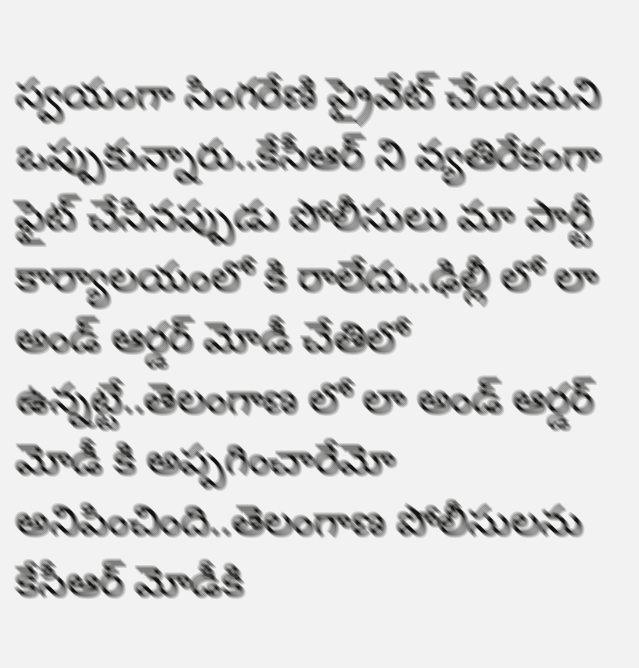స్వయంగా సింగరేణి ప్రైవేట్ చేయమని ఒప్పుకున్నారు..కేసీఆర్ ని వ్యతిరేకంగా ఫైట్ చేసినప్పుడు పోలీసులు మా పార్టీ కార్యాలయంలో కి రాలేదు..ఢిల్లీ లో లా అండ్ ఆర్డర్ మోడీ చేతిలో ఉన్నట్టే..తెలంగాణ లో లా అండ్ ఆర్డర్ మోడీ కి అప్పగించారేమో అనిపించింది..తెలంగాణ పోలీసులను కేసీఆర్ మోడీకి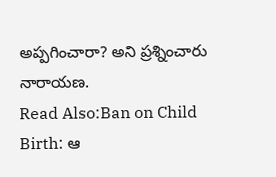అప్పగించారా? అని ప్రశ్నించారు నారాయణ.
Read Also:Ban on Child Birth: ఆ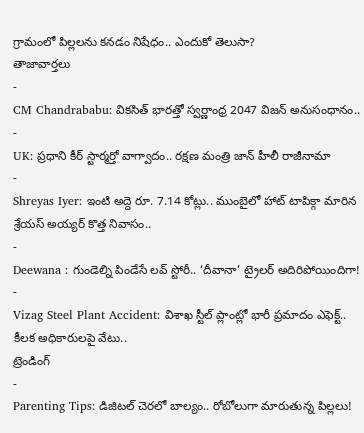గ్రామంలో పిల్లలను కనడం నిషేధం.. ఎందుకో తెలుసా?
తాజావార్తలు
-
CM Chandrababu: వికసిత్ భారత్తో స్వర్ణాంధ్ర 2047 విజన్ అనుసంధానం..
-
UK: ప్రధాని కీర్ స్టార్మర్తో వాగ్వాదం.. రక్షణ మంత్రి జాన్ హీలీ రాజీనామా
-
Shreyas Iyer: ఇంటి అద్దె రూ. 7.14 కోట్లు.. ముంబైలో హాట్ టాపిక్గా మారిన శ్రేయస్ అయ్యర్ కొత్త నివాసం..
-
Deewana : గుండెల్ని పిండేసే లవ్ స్టోరీ.. ‘దీవానా’ ట్రైలర్ అదిరిపోయిందిగా!
-
Vizag Steel Plant Accident: విశాఖ స్టీల్ ప్లాంట్లో భారీ ప్రమాదం ఎఫెక్ట్.. కీలక అధికారులపై వేటు..
ట్రెండింగ్
-
Parenting Tips: డిజిటల్ చెరలో బాల్యం.. రోబోలుగా మారుతున్న పిల్లలు!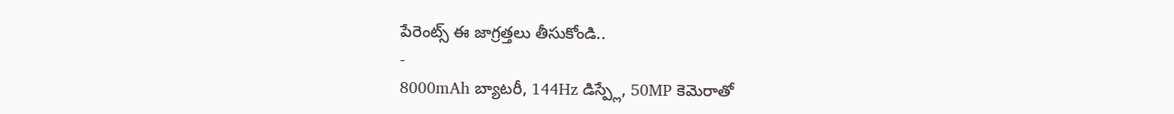పేరెంట్స్ ఈ జాగ్రత్తలు తీసుకోండి..
-
8000mAh బ్యాటరీ, 144Hz డిస్ప్లే, 50MP కెమెరాతో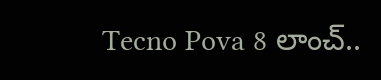Tecno Pova 8 లాంచ్..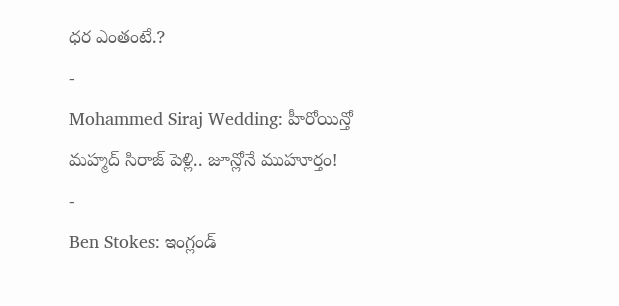ధర ఎంతంటే.?
-
Mohammed Siraj Wedding: హీరోయిన్తో మహ్మద్ సిరాజ్ పెళ్లి.. జూన్లోనే ముహూర్తం!
-
Ben Stokes: ఇంగ్లండ్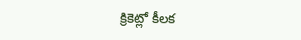క్రికెట్లో కీలక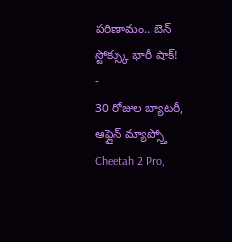పరిణామం.. బెన్ స్టోక్స్కు భారీ షాక్!
-
30 రోజుల బ్యాటరీ, ఆఫ్లైన్ మ్యాప్స్తో Cheetah 2 Pro,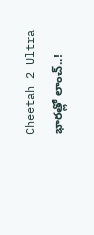Cheetah 2 Ultra భారత్లో లాంచ్..!